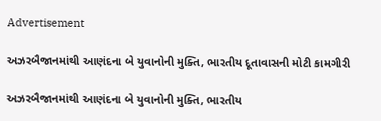Advertisement

અઝરબૈજાનમાંથી આણંદના બે યુવાનોની મુક્તિ, ભારતીય દૂતાવાસની મોટી કામગીરી

અઝરબૈજાનમાંથી આણંદના બે યુવાનોની મુક્તિ, ભારતીય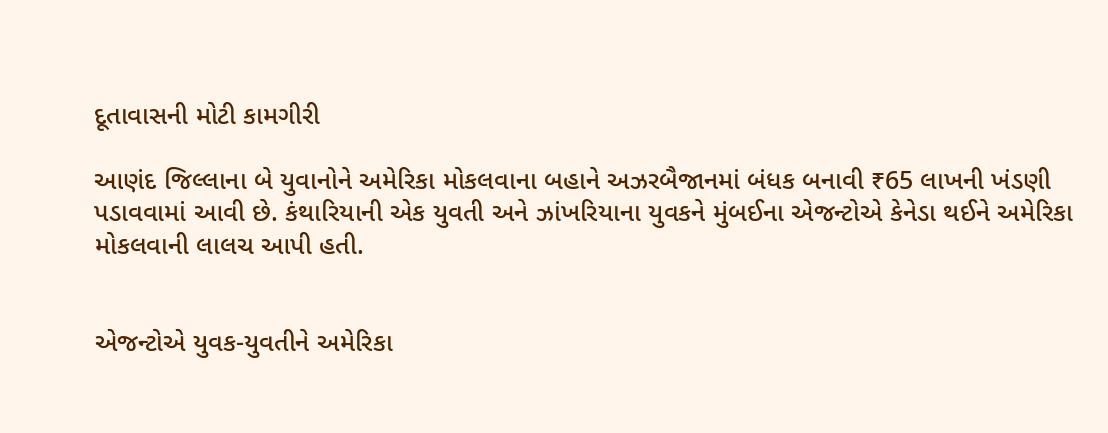દૂતાવાસની મોટી કામગીરી

આણંદ જિલ્લાના બે યુવાનોને અમેરિકા મોકલવાના બહાને અઝરબૈજાનમાં બંધક બનાવી ₹65 લાખની ખંડણી પડાવવામાં આવી છે. કંથારિયાની એક યુવતી અને ઝાંખરિયાના યુવકને મુંબઈના એજન્ટોએ કેનેડા થઈને અમેરિકા મોકલવાની લાલચ આપી હતી.


એજન્ટોએ યુવક-યુવતીને અમેરિકા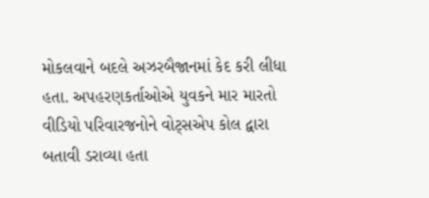મોકલવાને બદલે અઝરબૈજાનમાં કેદ કરી લીધા હતા. અપહરણકર્તાઓએ યુવકને માર મારતો વીડિયો પરિવારજનોને વોટ્સએપ કોલ દ્વારા બતાવી ડરાવ્યા હતા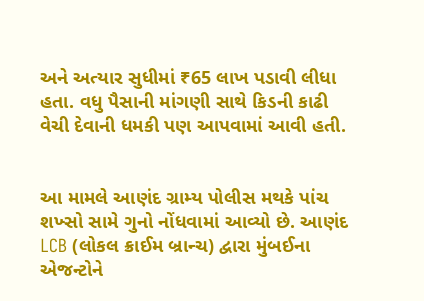અને અત્યાર સુધીમાં ₹65 લાખ પડાવી લીધા હતા. વધુ પૈસાની માંગણી સાથે કિડની કાઢી વેચી દેવાની ધમકી પણ આપવામાં આવી હતી.


આ મામલે આણંદ ગ્રામ્ય પોલીસ મથકે પાંચ શખ્સો સામે ગુનો નોંધવામાં આવ્યો છે. આણંદ LCB (લોકલ ક્રાઈમ બ્રાન્ચ) દ્વારા મુંબઈના એજન્ટોને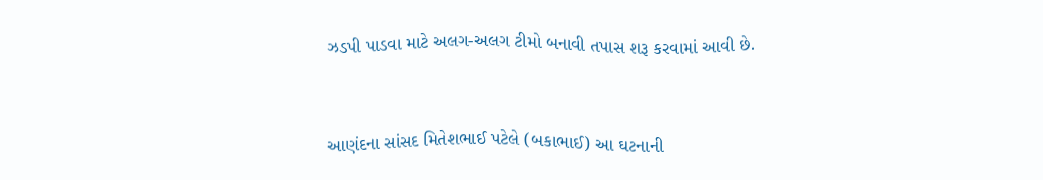ઝડપી પાડવા માટે અલગ-અલગ ટીમો બનાવી તપાસ શરૂ કરવામાં આવી છે.


આણંદના સાંસદ મિતેશભાઈ પટેલે (બકાભાઈ) આ ઘટનાની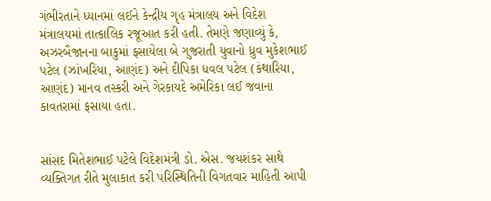ગંભીરતાને ધ્યાનમાં લઈને કેન્દ્રીય ગૃહ મંત્રાલય અને વિદેશ મંત્રાલયમાં તાત્કાલિક રજૂઆત કરી હતી. તેમણે જણાવ્યું કે, અઝરબૈજાનના બાકુમાં ફસાયેલા બે ગુજરાતી યુવાનો ધ્રુવ મુકેશભાઈ પટેલ (ઝાંખરિયા, આણંદ) અને દીપિકા ધવલ પટેલ (કંથારિયા, આણંદ) માનવ તસ્કરી અને ગેરકાયદે અમેરિકા લઈ જવાના કાવતરામાં ફસાયા હતા.


સાંસદ મિતેશભાઈ પટેલે વિદેશમંત્રી ડો. એસ. જયશંકર સાથે વ્યક્તિગત રીતે મુલાકાત કરી પરિસ્થિતિની વિગતવાર માહિતી આપી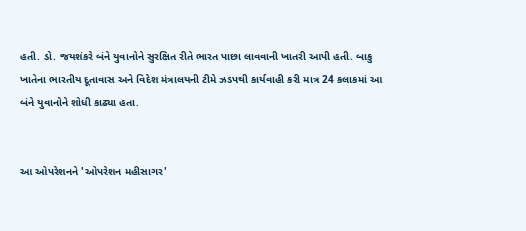હતી. ડો. જયશંકરે બંને યુવાનોને સુરક્ષિત રીતે ભારત પાછા લાવવાની ખાતરી આપી હતી. બાકુ ખાતેના ભારતીય દૂતાવાસ અને વિદેશ મંત્રાલયની ટીમે ઝડપથી કાર્યવાહી કરી માત્ર 24 કલાકમાં આ બંને યુવાનોને શોધી કાઢ્યા હતા.


આ ઓપરેશનને 'ઓપરેશન મહીસાગર'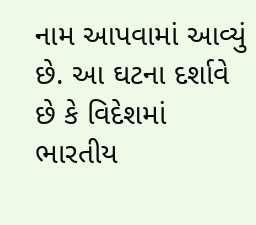નામ આપવામાં આવ્યું છે. આ ઘટના દર્શાવે છે કે વિદેશમાં ભારતીય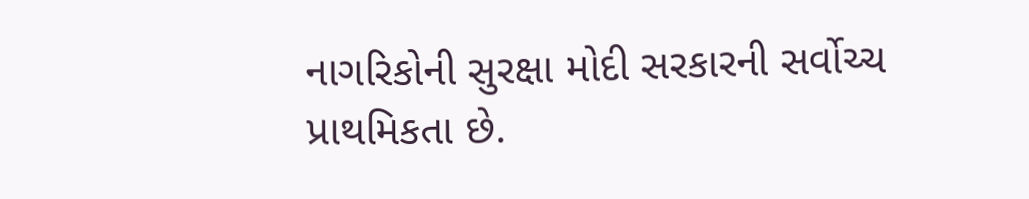નાગરિકોની સુરક્ષા મોદી સરકારની સર્વોચ્ચ પ્રાથમિકતા છે.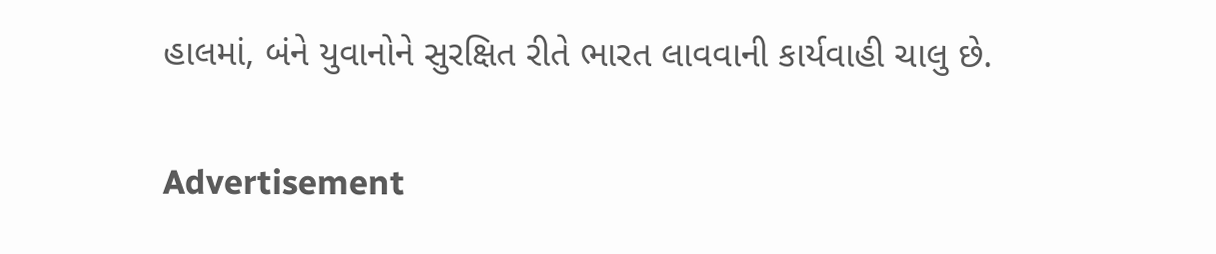હાલમાં, બંને યુવાનોને સુરક્ષિત રીતે ભારત લાવવાની કાર્યવાહી ચાલુ છે.

Advertisement